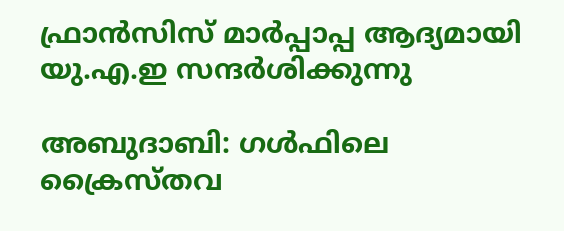ഫ്രാന്‍സിസ് മാർപ്പാപ്പ ആദ്യമായി യു‌.എ‌.ഇ സന്ദർശിക്കുന്നു

അബുദാബി: ഗള്‍ഫിലെ ക്രൈസ്തവ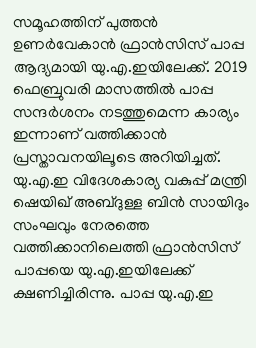സമൂഹത്തിന് പുത്തന്‍ ഉണര്‍വേകാന്‍ ഫ്രാന്‍സിസ് പാപ്പ ആദ്യമായി യു‌.എ‌.ഇയിലേക്ക്. 2019 ഫെബ്രുവരി മാസത്തില്‍ പാപ്പ സന്ദര്‍ശനം നടത്തുമെന്ന കാര്യം ഇന്നാണ് വത്തിക്കാന്‍ പ്രസ്താവനയിലൂടെ അറിയിച്ചത്. യു‌.എ‌.ഇ വിദേശകാര്യ വകുപ്പ് മന്ത്രി ഷെയിഖ് അബ്ദുള്ള ബിന്‍ സായിദും സംഘവും നേരത്തെ വത്തിക്കാനിലെത്തി ഫ്രാന്‍സിസ് പാപ്പയെ യു‌.എ‌.ഇയിലേക്ക് ക്ഷണിച്ചിരിന്നു. പാപ്പ യു‌.എ‌.ഇ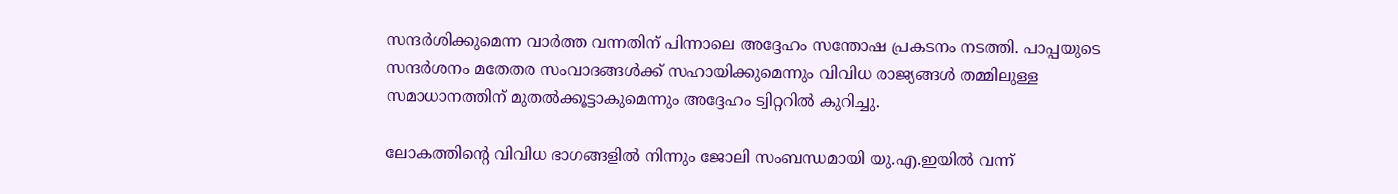സന്ദര്‍ശിക്കുമെന്ന വാര്‍ത്ത വന്നതിന് പിന്നാലെ അദ്ദേഹം സന്തോഷ പ്രകടനം നടത്തി. പാപ്പയുടെ സന്ദര്‍ശനം മതേതര സംവാദങ്ങള്‍ക്ക് സഹായിക്കുമെന്നും വിവിധ രാജ്യങ്ങള്‍ തമ്മിലുള്ള സമാധാനത്തിന് മുതല്‍ക്കൂട്ടാകുമെന്നും അദ്ദേഹം ട്വിറ്ററില്‍ കുറിച്ചു.

ലോകത്തിന്റെ വിവിധ ഭാഗങ്ങളില്‍ നിന്നും ജോലി സംബന്ധമായി യു.എ.ഇയില്‍ വന്ന്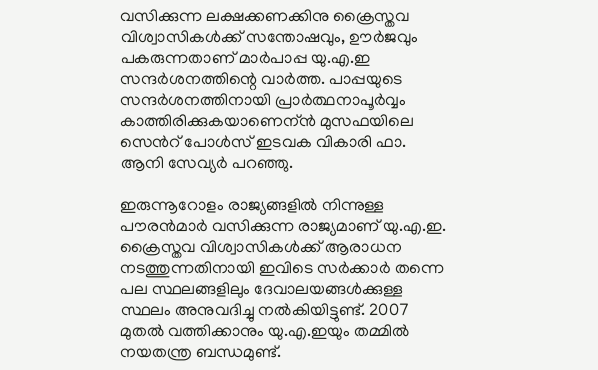വസിക്കുന്ന ലക്ഷക്കണക്കിനു ക്രൈസ്തവ വിശ്വാസികള്‍ക്ക് സന്തോഷവും, ഊര്‍ജവും പകരുന്നതാണ് മാര്‍പാപ്പ യു.എ.ഇ സന്ദര്‍ശനത്തിന്റെ വാര്‍ത്ത. പാപ്പയുടെ സന്ദര്‍ശനത്തിനായി പ്രാര്‍ത്ഥനാപൂര്‍വ്വം കാത്തിരിക്കുകയാണെന്ന്‍ മുസഫയിലെ സെന്‍റ് പോള്‍സ് ഇടവക വികാരി ഫാ. ആനി സേവ്യര്‍ പറഞ്ഞു.

ഇരുന്നൂറോളം രാജ്യങ്ങളില്‍ നിന്നുള്ള പൗരന്‍മാര്‍ വസിക്കുന്ന രാജ്യമാണ് യു.എ.ഇ. ക്രൈസ്തവ വിശ്വാസികള്‍ക്ക് ആരാധന നടത്തുന്നതിനായി ഇവിടെ സര്‍ക്കാര്‍ തന്നെ പല സ്ഥലങ്ങളിലും ദേവാലയങ്ങള്‍ക്കുള്ള സ്ഥലം അനുവദിച്ചു നല്‍കിയിട്ടുണ്ട്. 2007 മുതല്‍ വത്തിക്കാനും യു‌.എ‌.ഇയും തമ്മില്‍ നയതന്ത്ര ബന്ധമുണ്ട്.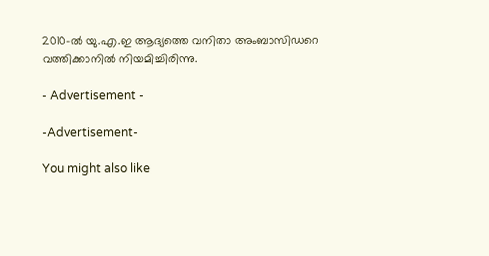2010-ല്‍ യു‌.എ‌.ഇ ആദ്യത്തെ വനിതാ അംബാസിഡറെ വത്തിക്കാനില്‍ നിയമിച്ചിരിന്നു.

- Advertisement -

-Advertisement-

You might also like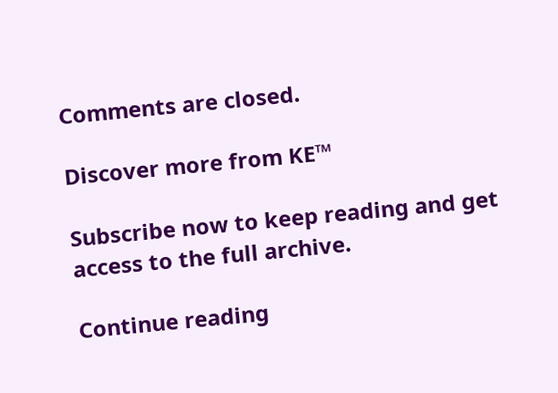Comments are closed.

Discover more from KE™

Subscribe now to keep reading and get access to the full archive.

Continue reading